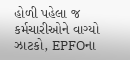હોળી પહેલા જ કર્મચારીઓને વાગ્યો ઝાટકો, EPFOના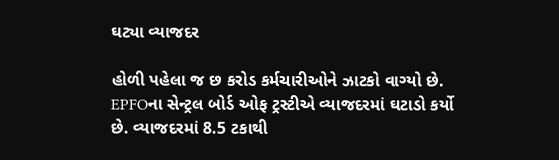ઘટ્યા વ્યાજદર

હોળી પહેલા જ છ કરોડ કર્મચારીઓને ઝાટકો વાગ્યો છે. EPFOના સેન્ટ્રલ બોર્ડ ઓફ ટ્રસ્ટીએ વ્યાજદરમાં ઘટાડો કર્યો છે. વ્યાજદરમાં 8.5 ટકાથી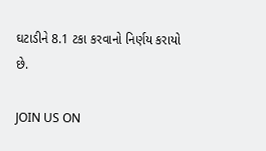ઘટાડીને 8.1 ટકા કરવાનો નિર્ણય કરાયો છે.

JOIN US ON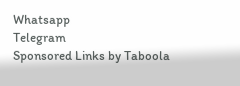Whatsapp
Telegram
Sponsored Links by Taboola